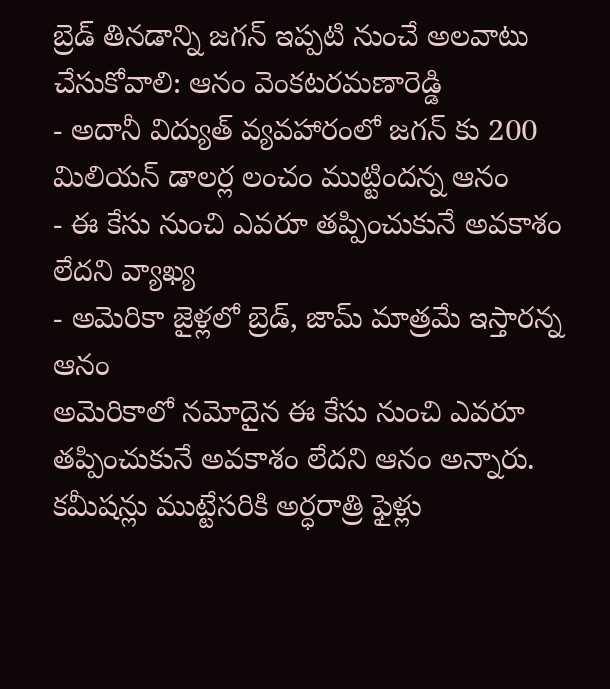బ్రెడ్ తినడాన్ని జగన్ ఇప్పటి నుంచే అలవాటు చేసుకోవాలి: ఆనం వెంకటరమణారెడ్డి
- అదానీ విద్యుత్ వ్యవహారంలో జగన్ కు 200 మిలియన్ డాలర్ల లంచం ముట్టిందన్న ఆనం
- ఈ కేసు నుంచి ఎవరూ తప్పించుకునే అవకాశం లేదని వ్యాఖ్య
- అమెరికా జైళ్లలో బ్రెడ్, జామ్ మాత్రమే ఇస్తారన్న ఆనం
అమెరికాలో నమోదైన ఈ కేసు నుంచి ఎవరూ తప్పించుకునే అవకాశం లేదని ఆనం అన్నారు. కమీషన్లు ముట్టేసరికి అర్ధరాత్రి ఫైళ్లు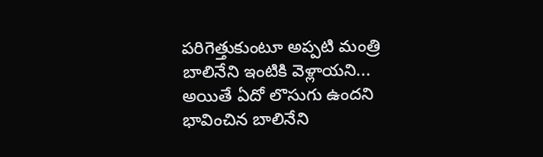పరిగెత్తుకుంటూ అప్పటి మంత్రి బాలినేని ఇంటికి వెళ్లాయని... అయితే ఏదో లొసుగు ఉందని భావించిన బాలినేని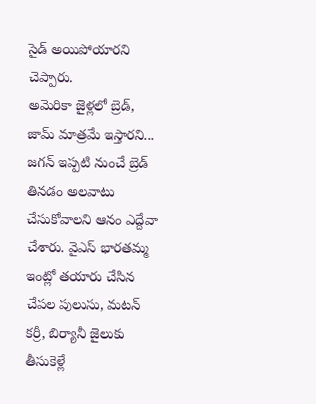సైడ్ అయిపోయారని చెప్పారు.
అమెరికా జైళ్లలో బ్రెడ్, జామ్ మాత్రమే ఇస్తారని... జగన్ ఇప్పటి నుంచే బ్రెడ్ తినడం అలవాటు చేసుకోవాలని ఆనం ఎద్దేవా చేశారు. వైఎస్ భారతమ్మ ఇంట్లో తయారు చేసిన చేపల పులుసు, మటన్ కర్రీ, బిర్యానీ జైలుకు తీసుకెళ్లే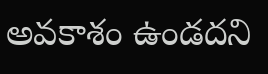అవకాశం ఉండదని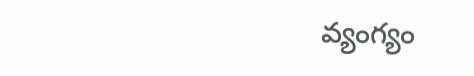వ్యంగ్యం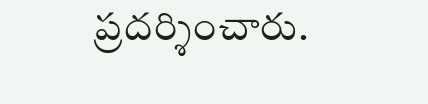ప్రదర్శించారు.